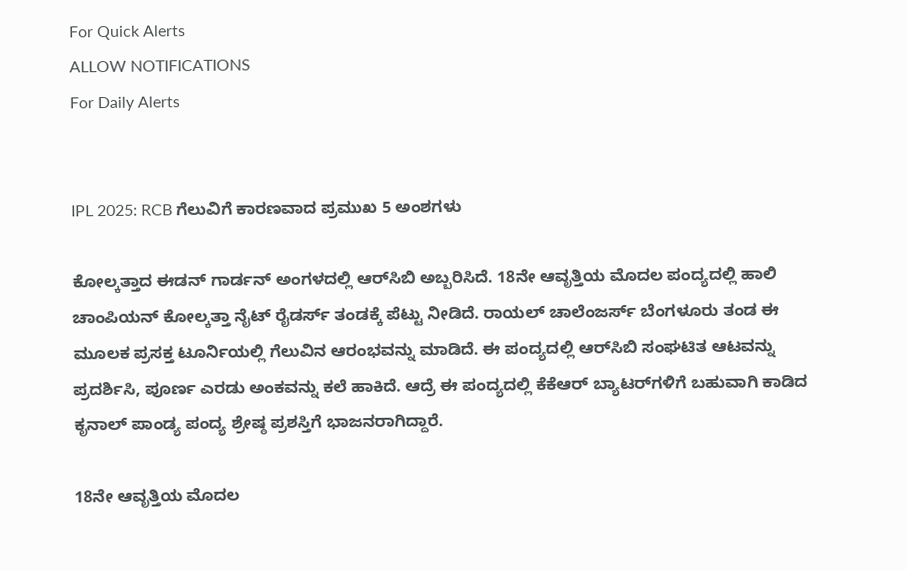For Quick Alerts
ALLOW NOTIFICATIONS
For Daily Alerts


IPL 2025: RCB ಗೆಲುವಿಗೆ ಕಾರಣವಾದ ಪ್ರಮುಖ 5 ಅಂಶಗಳು

ಕೋಲ್ಕತ್ತಾದ ಈಡನ್‌ ಗಾರ್ಡನ್‌ ಅಂಗಳದಲ್ಲಿ ಆರ್‌ಸಿಬಿ ಅಬ್ಬರಿಸಿದೆ. 18ನೇ ಆವೃತ್ತಿಯ ಮೊದಲ ಪಂದ್ಯದಲ್ಲಿ ಹಾಲಿ ಚಾಂಪಿಯನ್‌ ಕೋಲ್ಕತ್ತಾ ನೈಟ್ ರೈಡರ್ಸ್ ತಂಡಕ್ಕೆ ಪೆಟ್ಟು ನೀಡಿದೆ. ರಾಯಲ್ ಚಾಲೆಂಜರ್ಸ್‌ ಬೆಂಗಳೂರು ತಂಡ ಈ ಮೂಲಕ ಪ್ರಸಕ್ತ ಟೂರ್ನಿಯಲ್ಲಿ ಗೆಲುವಿನ ಆರಂಭವನ್ನು ಮಾಡಿದೆ. ಈ ಪಂದ್ಯದಲ್ಲಿ ಆರ್‌ಸಿಬಿ ಸಂಘಟಿತ ಆಟವನ್ನು ಪ್ರದರ್ಶಿಸಿ, ಪೂರ್ಣ ಎರಡು ಅಂಕವನ್ನು ಕಲೆ ಹಾಕಿದೆ. ಆದ್ರೆ ಈ ಪಂದ್ಯದಲ್ಲಿ ಕೆಕೆಆರ್‌ ಬ್ಯಾಟರ್‌ಗಳಿಗೆ ಬಹುವಾಗಿ ಕಾಡಿದ ಕೃನಾಲ್‌ ಪಾಂಡ್ಯ ಪಂದ್ಯ ಶ್ರೇಷ್ಠ ಪ್ರಶಸ್ತಿಗೆ ಭಾಜನರಾಗಿದ್ದಾರೆ.

18ನೇ ಆವೃತ್ತಿಯ ಮೊದಲ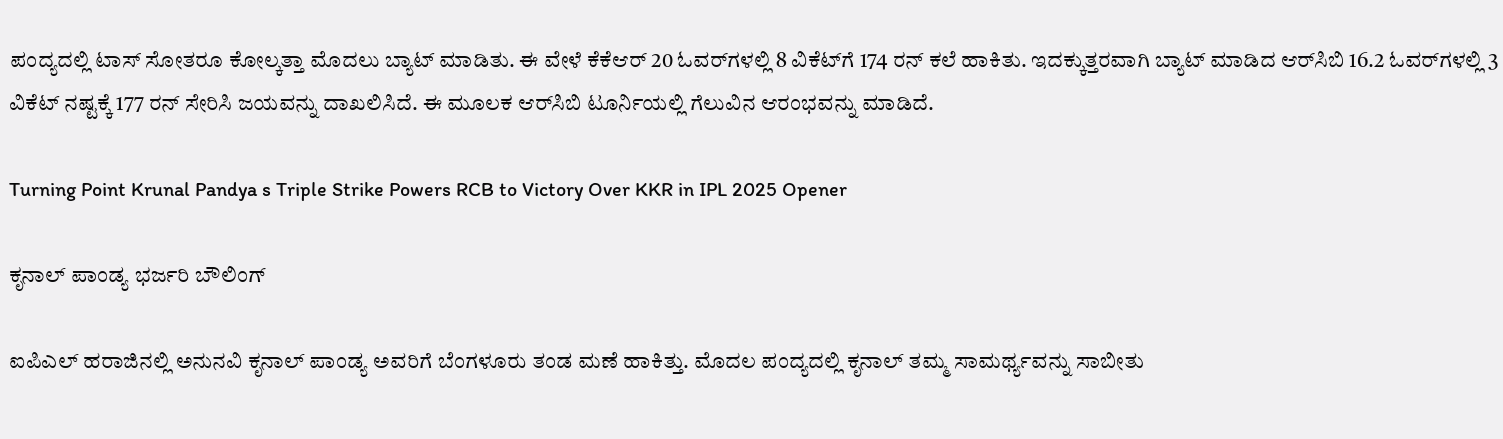ಪಂದ್ಯದಲ್ಲಿ ಟಾಸ್‌ ಸೋತರೂ ಕೋಲ್ಕತ್ತಾ ಮೊದಲು ಬ್ಯಾಟ್ ಮಾಡಿತು. ಈ ವೇಳೆ ಕೆಕೆಆರ್‌ 20 ಓವರ್‌ಗಳಲ್ಲಿ 8 ವಿಕೆಟ್‌ಗೆ 174 ರನ್‌ ಕಲೆ ಹಾಕಿತು. ಇದಕ್ಕುತ್ತರವಾಗಿ ಬ್ಯಾಟ್ ಮಾಡಿದ ಆರ್‌ಸಿಬಿ 16.2 ಓವರ್‌ಗಳಲ್ಲಿ 3 ವಿಕೆಟ್‌ ನಷ್ಟಕ್ಕೆ 177 ರನ್‌ ಸೇರಿಸಿ ಜಯವನ್ನು ದಾಖಲಿಸಿದೆ. ಈ ಮೂಲಕ ಆರ್‌ಸಿಬಿ ಟೂರ್ನಿಯಲ್ಲಿ ಗೆಲುವಿನ ಆರಂಭವನ್ನು ಮಾಡಿದೆ.

Turning Point Krunal Pandya s Triple Strike Powers RCB to Victory Over KKR in IPL 2025 Opener

ಕೃನಾಲ್ ಪಾಂಡ್ಯ ಭರ್ಜರಿ ಬೌಲಿಂಗ್

ಐಪಿಎಲ್‌ ಹರಾಜಿನಲ್ಲಿ ಅನುನವಿ ಕೃನಾಲ್ ಪಾಂಡ್ಯ ಅವರಿಗೆ ಬೆಂಗಳೂರು ತಂಡ ಮಣೆ ಹಾಕಿತ್ತು. ಮೊದಲ ಪಂದ್ಯದಲ್ಲಿ ಕೃನಾಲ್‌ ತಮ್ಮ ಸಾಮರ್ಥ್ಯವನ್ನು ಸಾಬೀತು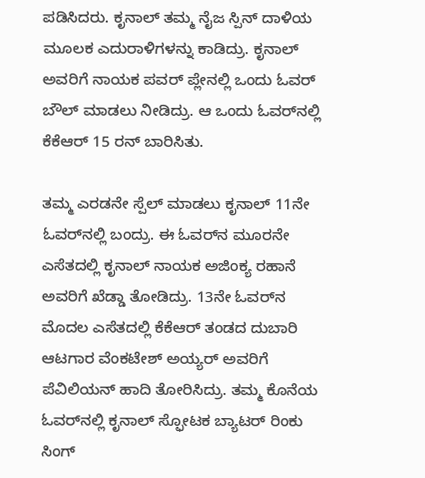ಪಡಿಸಿದರು. ಕೃನಾಲ್‌ ತಮ್ಮ ನೈಜ ಸ್ಪಿನ್ ದಾಳಿಯ ಮೂಲಕ ಎದುರಾಳಿಗಳನ್ನು ಕಾಡಿದ್ರು. ಕೃನಾಲ್‌ ಅವರಿಗೆ ನಾಯಕ ಪವರ್‌ ಪ್ಲೇನಲ್ಲಿ ಒಂದು ಓವರ್ ಬೌಲ್ ಮಾಡಲು ನೀಡಿದ್ರು. ಆ ಒಂದು ಓವರ್‌ನಲ್ಲಿ ಕೆಕೆಆರ್‌ 15 ರನ್‌ ಬಾರಿಸಿತು.

ತಮ್ಮ ಎರಡನೇ ಸ್ಪೆಲ್‌ ಮಾಡಲು ಕೃನಾಲ್‌ 11ನೇ ಓವರ್‌ನಲ್ಲಿ ಬಂದ್ರು. ಈ ಓವರ್‌ನ ಮೂರನೇ ಎಸೆತದಲ್ಲಿ ಕೃನಾಲ್‌ ನಾಯಕ ಅಜಿಂಕ್ಯ ರಹಾನೆ ಅವರಿಗೆ ಖೆಡ್ಡಾ ತೋಡಿದ್ರು. 13ನೇ ಓವರ್‌ನ ಮೊದಲ ಎಸೆತದಲ್ಲಿ ಕೆಕೆಆರ್‌ ತಂಡದ ದುಬಾರಿ ಆಟಗಾರ ವೆಂಕಟೇಶ್‌ ಅಯ್ಯರ್ ಅವರಿಗೆ ಪೆವಿಲಿಯನ್ ಹಾದಿ ತೋರಿಸಿದ್ರು. ತಮ್ಮ ಕೊನೆಯ ಓವರ್‌ನಲ್ಲಿ ಕೃನಾಲ್‌ ಸ್ಫೋಟಕ ಬ್ಯಾಟರ್ ರಿಂಕು ಸಿಂಗ್‌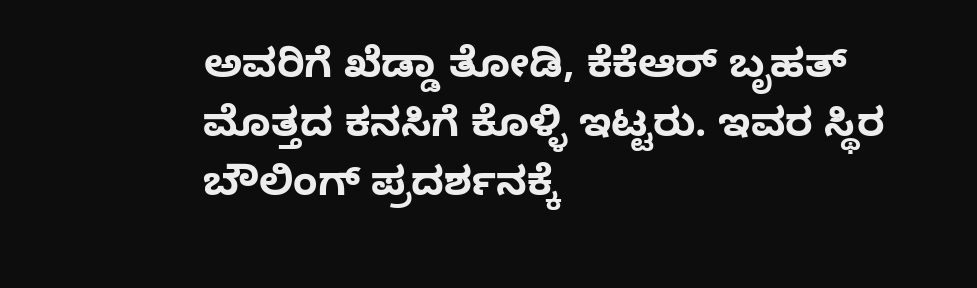ಅವರಿಗೆ ಖೆಡ್ಡಾ ತೋಡಿ, ಕೆಕೆಆರ್‌ ಬೃಹತ್ ಮೊತ್ತದ ಕನಸಿಗೆ ಕೊಳ್ಳಿ ಇಟ್ಟರು. ಇವರ ಸ್ಥಿರ ಬೌಲಿಂಗ್‌ ಪ್ರದರ್ಶನಕ್ಕೆ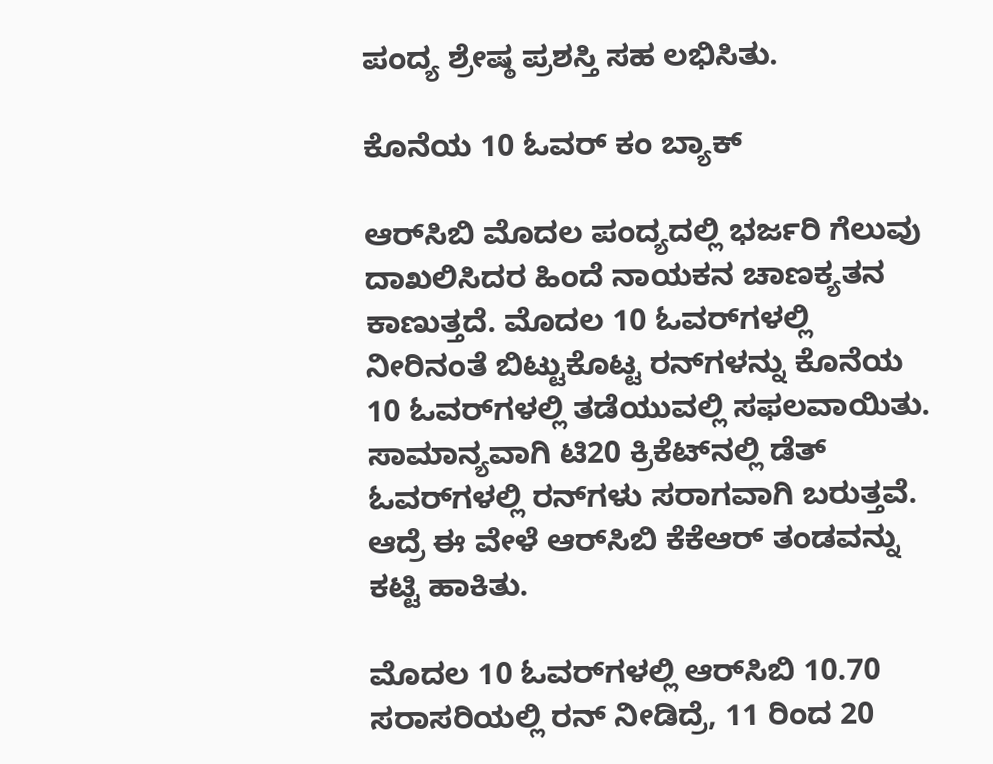ಪಂದ್ಯ ಶ್ರೇಷ್ಠ ಪ್ರಶಸ್ತಿ ಸಹ ಲಭಿಸಿತು.

ಕೊನೆಯ 10 ಓವರ್ ಕಂ ಬ್ಯಾಕ್‌

ಆರ್‌ಸಿಬಿ ಮೊದಲ ಪಂದ್ಯದಲ್ಲಿ ಭರ್ಜರಿ ಗೆಲುವು ದಾಖಲಿಸಿದರ ಹಿಂದೆ ನಾಯಕನ ಚಾಣಕ್ಯತನ ಕಾಣುತ್ತದೆ. ಮೊದಲ 10 ಓವರ್‌ಗಳಲ್ಲಿ ನೀರಿನಂತೆ ಬಿಟ್ಟುಕೊಟ್ಟ ರನ್‌ಗಳನ್ನು ಕೊನೆಯ 10 ಓವರ್‌ಗಳಲ್ಲಿ ತಡೆಯುವಲ್ಲಿ ಸಫಲವಾಯಿತು. ಸಾಮಾನ್ಯವಾಗಿ ಟಿ20 ಕ್ರಿಕೆಟ್‌ನಲ್ಲಿ ಡೆತ್‌ ಓವರ್‌ಗಳಲ್ಲಿ ರನ್‌ಗಳು ಸರಾಗವಾಗಿ ಬರುತ್ತವೆ. ಆದ್ರೆ ಈ ವೇಳೆ ಆರ್‌ಸಿಬಿ ಕೆಕೆಆರ್‌ ತಂಡವನ್ನು ಕಟ್ಟಿ ಹಾಕಿತು.

ಮೊದಲ 10 ಓವರ್‌ಗಳಲ್ಲಿ ಆರ್‌ಸಿಬಿ 10.70 ಸರಾಸರಿಯಲ್ಲಿ ರನ್‌ ನೀಡಿದ್ರೆ, 11 ರಿಂದ 20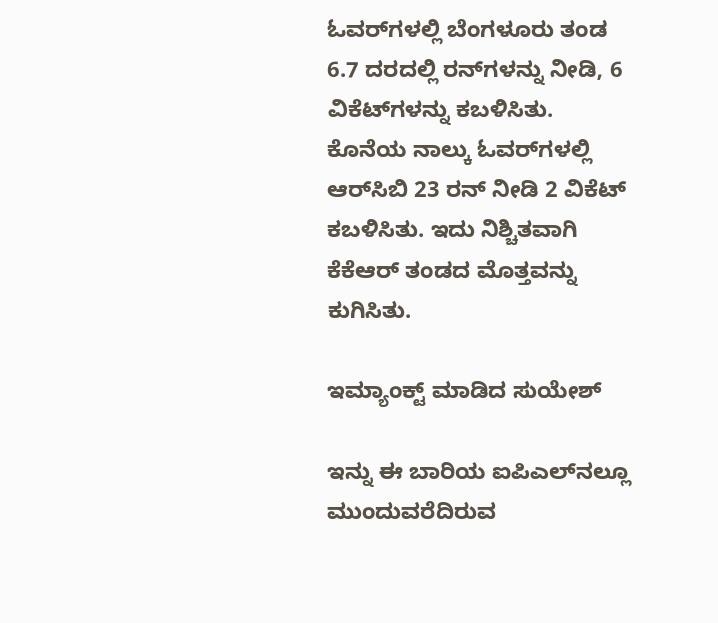ಓವರ್‌ಗಳಲ್ಲಿ ಬೆಂಗಳೂರು ತಂಡ 6.7 ದರದಲ್ಲಿ ರನ್‌ಗಳನ್ನು ನೀಡಿ, 6 ವಿಕೆಟ್‌ಗಳನ್ನು ಕಬಳಿಸಿತು. ಕೊನೆಯ ನಾಲ್ಕು ಓವರ್‌ಗಳಲ್ಲಿ ಆರ್‌ಸಿಬಿ 23 ರನ್‌ ನೀಡಿ 2 ವಿಕೆಟ್‌ ಕಬಳಿಸಿತು. ಇದು ನಿಶ್ಚಿತವಾಗಿ ಕೆಕೆಆರ್ ತಂಡದ ಮೊತ್ತವನ್ನು ಕುಗಿಸಿತು.

ಇಮ್ಯಾಂಕ್ಟ್ ಮಾಡಿದ ಸುಯೇಶ್‌

ಇನ್ನು ಈ ಬಾರಿಯ ಐಪಿಎಲ್‌ನಲ್ಲೂ ಮುಂದುವರೆದಿರುವ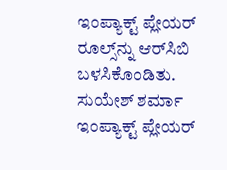ಇಂಪ್ಯಾಕ್ಟ್‌ ಪ್ಲೇಯರ್‌ ರೂಲ್ಸ್‌ನ್ನು ಆರ್‌ಸಿಬಿ ಬಳಸಿಕೊಂಡಿತು. ಸುಯೇಶ್‌ ಶರ್ಮಾ ಇಂಪ್ಯಾಕ್ಟ್‌ ಪ್ಲೇಯರ್‌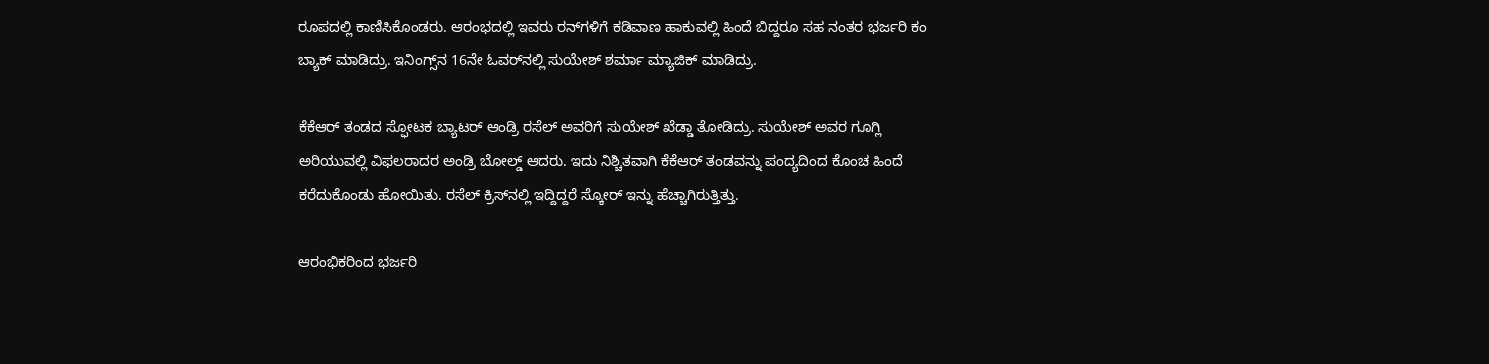ರೂಪದಲ್ಲಿ ಕಾಣಿಸಿಕೊಂಡರು. ಆರಂಭದಲ್ಲಿ ಇವರು ರನ್‌ಗಳಿಗೆ ಕಡಿವಾಣ ಹಾಕುವಲ್ಲಿ ಹಿಂದೆ ಬಿದ್ದರೂ ಸಹ ನಂತರ ಭರ್ಜರಿ ಕಂ ಬ್ಯಾಕ್ ಮಾಡಿದ್ರು. ಇನಿಂಗ್ಸ್‌ನ 16ನೇ ಓವರ್‌ನಲ್ಲಿ ಸುಯೇಶ್ ಶರ್ಮಾ ಮ್ಯಾಜಿಕ್ ಮಾಡಿದ್ರು.

ಕೆಕೆಆರ್ ತಂಡದ ಸ್ಫೋಟಕ ಬ್ಯಾಟರ್‌ ಆಂಡ್ರಿ ರಸೆಲ್‌ ಅವರಿಗೆ ಸುಯೇಶ್ ಖೆಡ್ಡಾ ತೋಡಿದ್ರು. ಸುಯೇಶ್ ಅವರ ಗೂಗ್ಲಿ ಅರಿಯುವಲ್ಲಿ ವಿಫಲರಾದರ ಅಂಡ್ರಿ ಬೋಲ್ಡ್‌ ಆದರು. ಇದು ನಿಶ್ಚಿತವಾಗಿ ಕೆಕೆಆರ್ ತಂಡವನ್ನು ಪಂದ್ಯದಿಂದ ಕೊಂಚ ಹಿಂದೆ ಕರೆದುಕೊಂಡು ಹೋಯಿತು. ರಸೆಲ್‌ ಕ್ರಿಸ್‌ನಲ್ಲಿ ಇದ್ದಿದ್ದರೆ ಸ್ಕೋರ್‌ ಇನ್ನು ಹೆಚ್ಚಾಗಿರುತ್ತಿತ್ತು.

ಆರಂಭಿಕರಿಂದ ಭರ್ಜರಿ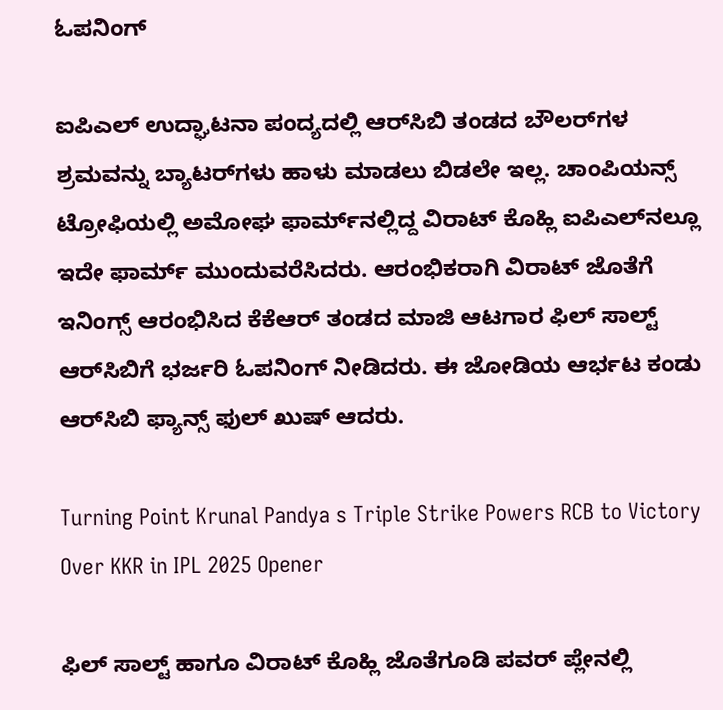ಓಪನಿಂಗ್

ಐಪಿಎಲ್‌ ಉದ್ಘಾಟನಾ ಪಂದ್ಯದಲ್ಲಿ ಆರ್‌ಸಿಬಿ ತಂಡದ ಬೌಲರ್‌ಗಳ ಶ್ರಮವನ್ನು ಬ್ಯಾಟರ್‌ಗಳು ಹಾಳು ಮಾಡಲು ಬಿಡಲೇ ಇಲ್ಲ. ಚಾಂಪಿಯನ್ಸ್‌ ಟ್ರೋಫಿಯಲ್ಲಿ ಅಮೋಘ ಫಾರ್ಮ್‌ನಲ್ಲಿದ್ದ ವಿರಾಟ್‌ ಕೊಹ್ಲಿ ಐಪಿಎಲ್‌ನಲ್ಲೂ ಇದೇ ಫಾರ್ಮ್‌ ಮುಂದುವರೆಸಿದರು. ಆರಂಭಿಕರಾಗಿ ವಿರಾಟ್‌ ಜೊತೆಗೆ ಇನಿಂಗ್ಸ್ ಆರಂಭಿಸಿದ ಕೆಕೆಆರ್ ತಂಡದ ಮಾಜಿ ಆಟಗಾರ ಫಿಲ್ ಸಾಲ್ಟ್‌ ಆರ್‌ಸಿಬಿಗೆ ಭರ್ಜರಿ ಓಪನಿಂಗ್ ನೀಡಿದರು. ಈ ಜೋಡಿಯ ಆರ್ಭಟ ಕಂಡು ಆರ್‌ಸಿಬಿ ಫ್ಯಾನ್ಸ್‌ ಫುಲ್ ಖುಷ್ ಆದರು.

Turning Point Krunal Pandya s Triple Strike Powers RCB to Victory Over KKR in IPL 2025 Opener

ಫಿಲ್‌ ಸಾಲ್ಟ್‌ ಹಾಗೂ ವಿರಾಟ್ ಕೊಹ್ಲಿ ಜೊತೆಗೂಡಿ ಪವರ್‌ ಪ್ಲೇನಲ್ಲಿ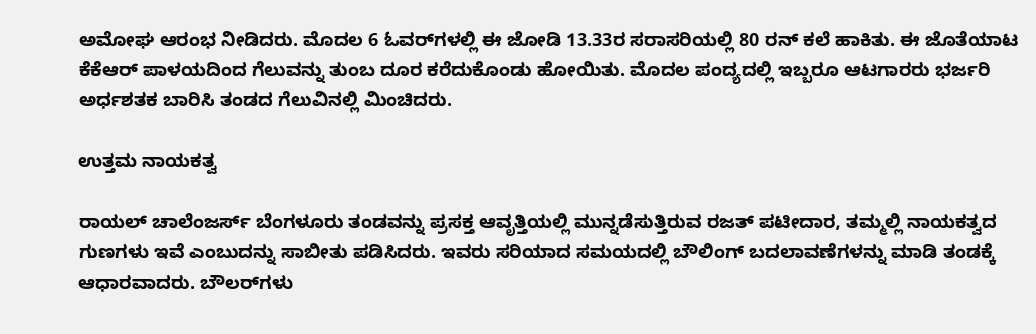ಅಮೋಘ ಆರಂಭ ನೀಡಿದರು. ಮೊದಲ 6 ಓವರ್‌ಗಳಲ್ಲಿ ಈ ಜೋಡಿ 13.33ರ ಸರಾಸರಿಯಲ್ಲಿ 80 ರನ್‌ ಕಲೆ ಹಾಕಿತು. ಈ ಜೊತೆಯಾಟ ಕೆಕೆಆರ್‌ ಪಾಳಯದಿಂದ ಗೆಲುವನ್ನು ತುಂಬ ದೂರ ಕರೆದುಕೊಂಡು ಹೋಯಿತು. ಮೊದಲ ಪಂದ್ಯದಲ್ಲಿ ಇಬ್ಬರೂ ಆಟಗಾರರು ಭರ್ಜರಿ ಅರ್ಧಶತಕ ಬಾರಿಸಿ ತಂಡದ ಗೆಲುವಿನಲ್ಲಿ ಮಿಂಚಿದರು.

ಉತ್ತಮ ನಾಯಕತ್ವ

ರಾಯಲ್‌ ಚಾಲೆಂಜರ್ಸ್ ಬೆಂಗಳೂರು ತಂಡವನ್ನು ಪ್ರಸಕ್ತ ಆವೃತ್ತಿಯಲ್ಲಿ ಮುನ್ನಡೆಸುತ್ತಿರುವ ರಜತ್‌ ಪಟೀದಾರ, ತಮ್ಮಲ್ಲಿ ನಾಯಕತ್ವದ ಗುಣಗಳು ಇವೆ ಎಂಬುದನ್ನು ಸಾಬೀತು ಪಡಿಸಿದರು. ಇವರು ಸರಿಯಾದ ಸಮಯದಲ್ಲಿ ಬೌಲಿಂಗ್‌ ಬದಲಾವಣೆಗಳನ್ನು ಮಾಡಿ ತಂಡಕ್ಕೆ ಆಧಾರವಾದರು. ಬೌಲರ್‌ಗಳು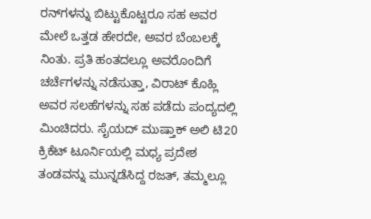ರನ್‌ಗಳನ್ನು ಬಿಟ್ಟುಕೊಟ್ಟರೂ ಸಹ ಅವರ ಮೇಲೆ ಒತ್ತಡ ಹೇರದೇ, ಅವರ ಬೆಂಬಲಕ್ಕೆ ನಿಂತು. ಪ್ರತಿ ಹಂತದಲ್ಲೂ ಅವರೊಂದಿಗೆ ಚರ್ಚೆಗಳನ್ನು ನಡೆಸುತ್ತಾ, ವಿರಾಟ್ ಕೊಹ್ಲಿ ಅವರ ಸಲಹೆಗಳನ್ನು ಸಹ ಪಡೆದು ಪಂದ್ಯದಲ್ಲಿ ಮಿಂಚಿದರು. ಸೈಯದ್‌ ಮುಷ್ತಾಕ್‌ ಅಲಿ ಟಿ20 ಕ್ರಿಕೆಟ್‌ ಟೂರ್ನಿಯಲ್ಲಿ ಮಧ್ಯ ಪ್ರದೇಶ ತಂಡವನ್ನು ಮುನ್ನಡೆಸಿದ್ದ ರಜತ್‌, ತಮ್ಮಲ್ಲೂ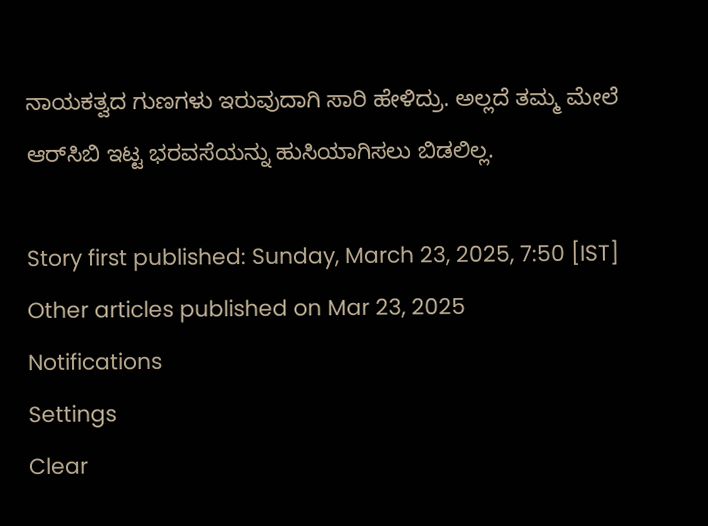ನಾಯಕತ್ವದ ಗುಣಗಳು ಇರುವುದಾಗಿ ಸಾರಿ ಹೇಳಿದ್ರು. ಅಲ್ಲದೆ ತಮ್ಮ ಮೇಲೆ ಆರ್‌ಸಿಬಿ ಇಟ್ಟ ಭರವಸೆಯನ್ನು ಹುಸಿಯಾಗಿಸಲು ಬಿಡಲಿಲ್ಲ.

Story first published: Sunday, March 23, 2025, 7:50 [IST]
Other articles published on Mar 23, 2025
Notifications
Settings
Clear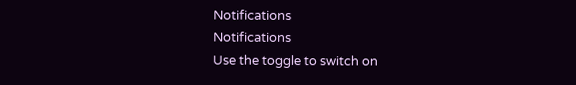Notifications
Notifications
Use the toggle to switch on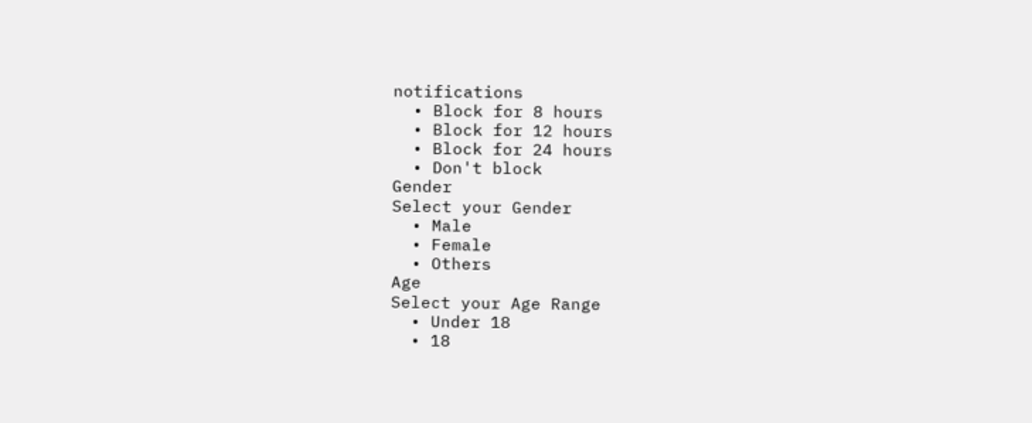notifications
  • Block for 8 hours
  • Block for 12 hours
  • Block for 24 hours
  • Don't block
Gender
Select your Gender
  • Male
  • Female
  • Others
Age
Select your Age Range
  • Under 18
  • 18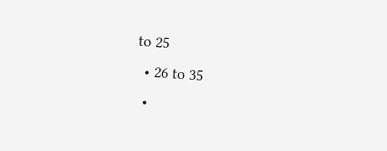to 25
  • 26 to 35
  •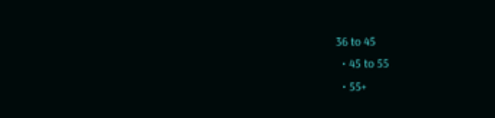36 to 45
  • 45 to 55
  • 55+